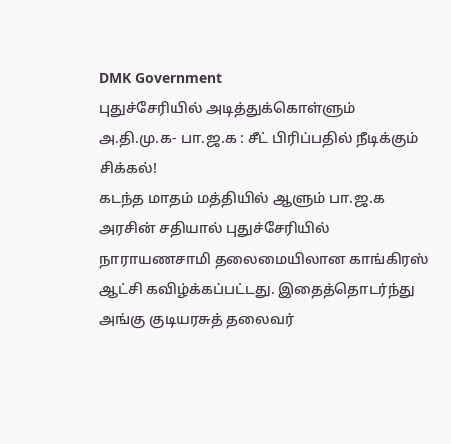DMK Government
புதுச்சேரியில் அடித்துக்கொள்ளும் அ.தி.மு.க- பா.ஜ.க : சீட் பிரிப்பதில் நீடிக்கும் சிக்கல்!
கடந்த மாதம் மத்தியில் ஆளும் பா.ஜ.க அரசின் சதியால் புதுச்சேரியில் நாராயணசாமி தலைமையிலான காங்கிரஸ் ஆட்சி கவிழ்க்கப்பட்டது. இதைத்தொடர்ந்து அங்கு குடியரசுத் தலைவர்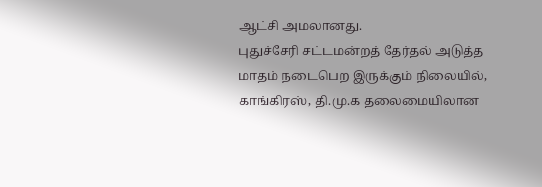ஆட்சி அமலானது.
புதுச்சேரி சட்டமன்றத் தேர்தல் அடுத்த மாதம் நடைபெற இருக்கும் நிலையில், காங்கிரஸ், தி.மு.க தலைமையிலான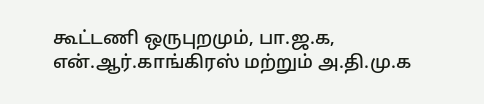கூட்டணி ஒருபுறமும், பா.ஜ.க, என்.ஆர்.காங்கிரஸ் மற்றும் அ.தி.மு.க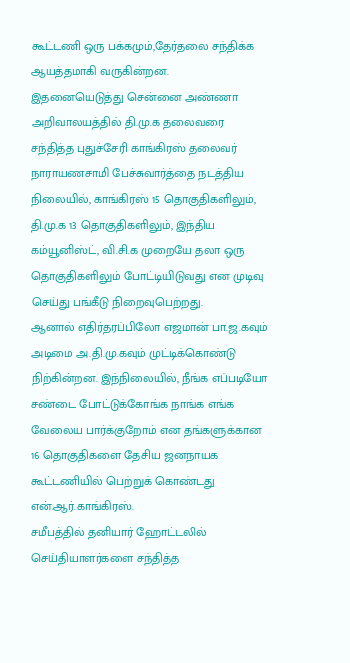கூட்டணி ஒரு பக்கமும்,தேர்தலை சந்திக்க ஆயத்தமாகி வருகின்றன.
இதனையெடுத்து சென்னை அண்ணா அறிவாலயத்தில் தி.மு.க தலைவரை சந்தித்த புதுச்சேரி காங்கிரஸ் தலைவர் நாராயணசாமி பேச்சுவார்த்தை நடத்திய நிலையில், காங்கிரஸ் 15 தொகுதிகளிலும், தி.மு.க 13 தொகுதிகளிலும், இந்திய கம்யூனிஸ்ட், வி.சி.க முறையே தலா ஒரு தொகுதிகளிலும் போட்டியிடுவது என முடிவு செய்து பங்கீடு நிறைவுபெற்றது.
ஆனால் எதிர்தரப்பிலோ எஜமான் பா.ஜ.கவும் அடிமை அ.தி.மு.கவும் முட்டிக்கொண்டு நிற்கின்றன. இந்நிலையில், நீங்க எப்படியோ சண்டை போட்டுக்கோங்க நாங்க எங்க வேலைய பார்க்குறோம் என தங்களுக்கான 16 தொகுதிகளை தேசிய ஜனநாயக கூட்டணியில் பெற்றுக் கொண்டது என்.ஆர்.காங்கிரஸ்.
சமீபத்தில் தனியார் ஹோட்டலில் செய்தியாளர்களை சந்தித்த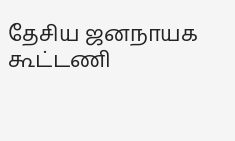தேசிய ஜனநாயக கூட்டணி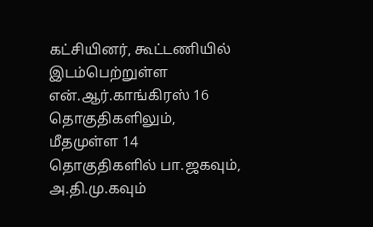கட்சியினர், கூட்டணியில் இடம்பெற்றுள்ள என்.ஆர்.காங்கிரஸ் 16 தொகுதிகளிலும், மீதமுள்ள 14 தொகுதிகளில் பா.ஜகவும், அ.தி.மு.கவும்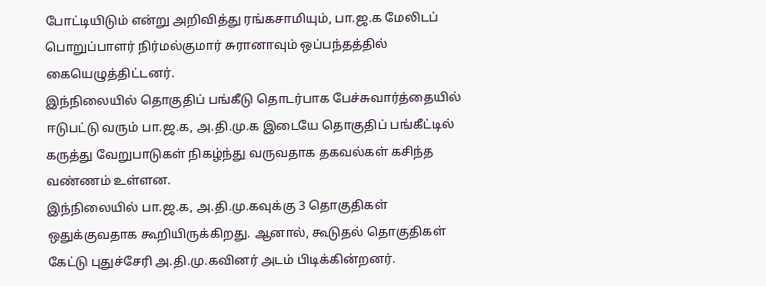போட்டியிடும் என்று அறிவித்து ரங்கசாமியும், பா.ஜ.க மேலிடப் பொறுப்பாளர் நிர்மல்குமார் சுரானாவும் ஒப்பந்தத்தில் கையெழுத்திட்டனர்.
இந்நிலையில் தொகுதிப் பங்கீடு தொடர்பாக பேச்சுவார்த்தையில் ஈடுபட்டு வரும் பா.ஜ.க, அ.தி.மு.க இடையே தொகுதிப் பங்கீட்டில் கருத்து வேறுபாடுகள் நிகழ்ந்து வருவதாக தகவல்கள் கசிந்த வண்ணம் உள்ளன.
இந்நிலையில் பா.ஜ.க, அ.தி.மு.கவுக்கு 3 தொகுதிகள் ஒதுக்குவதாக கூறியிருக்கிறது. ஆனால், கூடுதல் தொகுதிகள் கேட்டு புதுச்சேரி அ.தி.மு.கவினர் அடம் பிடிக்கின்றனர்.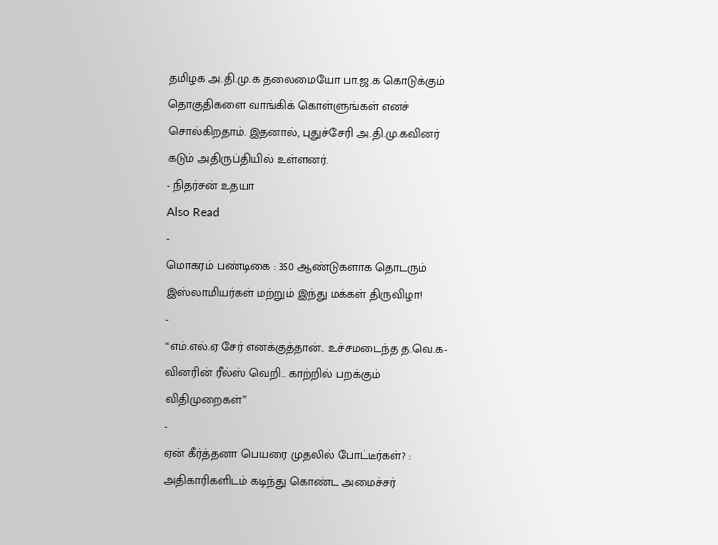தமிழக அ.தி.மு.க தலைமையோ பா.ஜ.க கொடுக்கும் தொகுதிகளை வாங்கிக் கொள்ளுங்கள் எனச் சொல்கிறதாம். இதனால், புதுச்சேரி அ.தி.மு.கவினர் கடும் அதிருப்தியில் உள்ளனர்.
- நிதர்சன் உதயா
Also Read
-
மொகரம் பண்டிகை : 350 ஆண்டுகளாக தொடரும் இஸ்லாமியர்கள் மற்றும் இந்து மக்கள் திருவிழா!
-
“எம்.எல்.ஏ சேர் எனக்குத்தான்.. உச்சமடைந்த த.வெ.க-வினரின் ரீல்ஸ் வெறி.. காற்றில் பறக்கும் விதிமுறைகள்”
-
ஏன் கீர்த்தனா பெயரை முதலில் போட்டீர்கள்? : அதிகாரிகளிடம் கடிந்து கொண்ட அமைச்சர்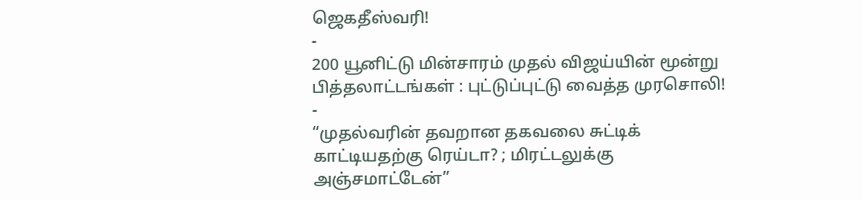ஜெகதீஸ்வரி!
-
200 யூனிட்டு மின்சாரம் முதல் விஜய்யின் மூன்று பித்தலாட்டங்கள் : புட்டுப்புட்டு வைத்த முரசொலி!
-
“முதல்வரின் தவறான தகவலை சுட்டிக் காட்டியதற்கு ரெய்டா? ; மிரட்டலுக்கு அஞ்சமாட்டேன்”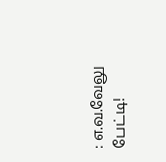: எ.வ.வேலு பேட்டி!